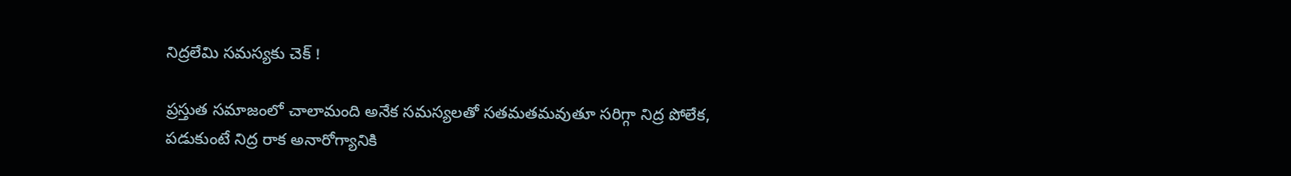నిద్రలేమి సమస్యకు చెక్ !

ప్రస్తుత సమాజంలో చాలామంది అనేక సమస్యలతో సతమతమవుతూ సరిగ్గా నిద్ర పోలేక, పడుకుంటే నిద్ర రాక అనారోగ్యానికి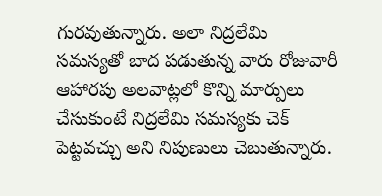గురవుతున్నారు. అలా నిద్రలేమి సమస్యతో బాద పడుతున్న వారు రోజువారీ ఆహారపు అలవాట్లలో కొన్ని మార్పులు చేసుకుంటే నిద్రలేమి సమస్యకు చెక్ పెట్టవచ్చు అని నిపుణులు చెబుతున్నారు.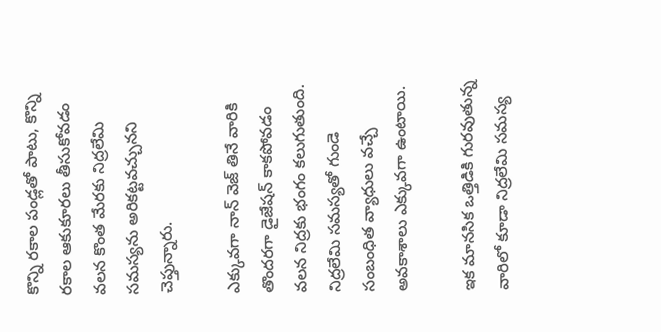కొన్ని రకాల పండ్లతో పాటు, కొన్ని రకాల ఆకుకూరలు తీసుకోవడం వలన కొంత మేరకు నిద్రలేమి సమస్యను అరికట్టవచ్చునని చెప్తున్నారు.

ఎక్కువగా నాన్ వెజ్ తినే వారికి తొందరగా డైజేషన్ కాకపోవడం వలన నిద్రకు భంగం కలుగుతుంది. నిద్రలేమి సమస్యతో గుండె సంబంధిత వ్యాధులు వచ్చే అవకాశాలు ఎక్కువగా ఉంటాయి.

ఇక మానసిక ఒత్తిడికి గురవుతున్న వారిలో కూడా నిద్రలేమి సమస్య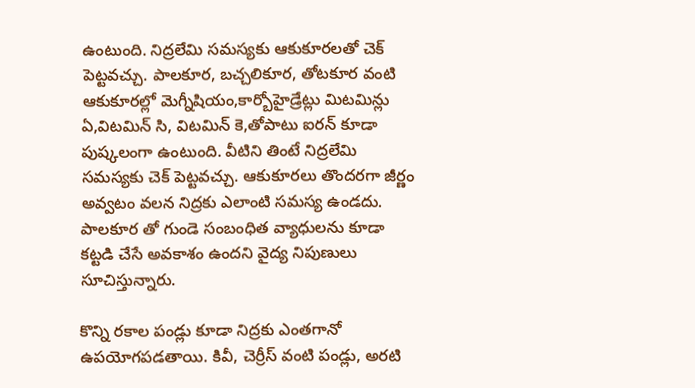ఉంటుంది. నిద్రలేమి సమస్యకు ఆకుకూరలతో చెక్ పెట్టవచ్చు. పాలకూర, బచ్చలికూర, తోటకూర వంటి ఆకుకూరల్లో మెగ్నీషియం,కార్బోహైడ్రేట్లు మిటమిన్లు ఏ,విటమిన్ సి, విటమిన్ కె,తోపాటు ఐరన్ కూడా పుష్కలంగా ఉంటుంది. వీటిని తింటే నిద్రలేమి సమస్యకు చెక్ పెట్టవచ్చు. ఆకుకూరలు తొందరగా జీర్ణం అవ్వటం వలన నిద్రకు ఎలాంటి సమస్య ఉండదు. పాలకూర తో గుండె సంబంధిత వ్యాధులను కూడా కట్టడి చేసే అవకాశం ఉందని వైద్య నిపుణులు సూచిస్తున్నారు.

కొన్ని రకాల పండ్లు కూడా నిద్రకు ఎంతగానో ఉపయోగపడతాయి. కివీ, చెర్రీస్ వంటి పండ్లు, అరటి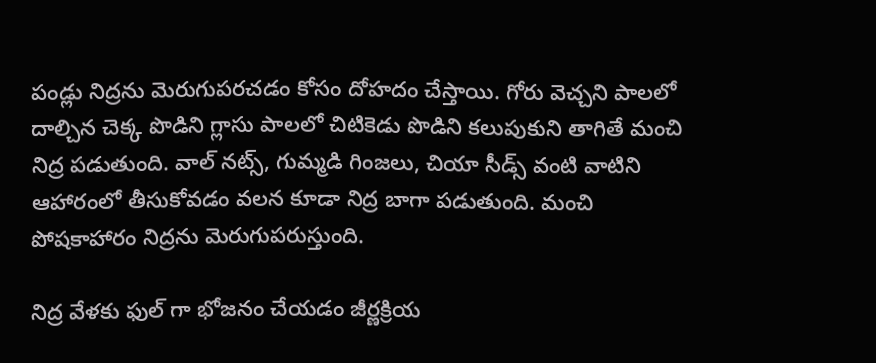పండ్లు నిద్రను మెరుగుపరచడం కోసం దోహదం చేస్తాయి. గోరు వెచ్చని పాలలో దాల్చిన చెక్క పొడిని గ్లాసు పాలలో చిటికెడు పొడిని కలుపుకుని తాగితే మంచి నిద్ర పడుతుంది. వాల్ నట్స్, గుమ్మడి గింజలు, చియా సీడ్స్ వంటి వాటిని ఆహారంలో తీసుకోవడం వలన కూడా నిద్ర బాగా పడుతుంది. మంచి పోషకాహారం నిద్రను మెరుగుపరుస్తుంది.

నిద్ర వేళకు ఫుల్ గా భోజనం చేయడం జీర్ణక్రియ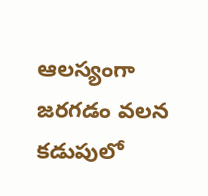ఆలస్యంగా జరగడం వలన కడుపులో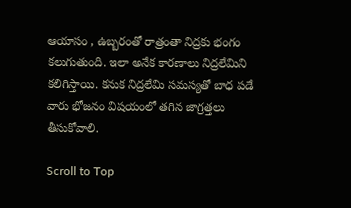ఆయాసం , ఉబ్బరంతో రాత్రంతా నిద్రకు భంగం కలుగుతుంది. ఇలా అనేక కారణాలు నిద్రలేమిని కలిగిస్తాయి. కనుక నిద్రలేమి సమస్యతో బాధ పడే వారు భోజనం విషయంలో తగిన జాగ్రత్తలు తీసుకోవాలి.

Scroll to Top